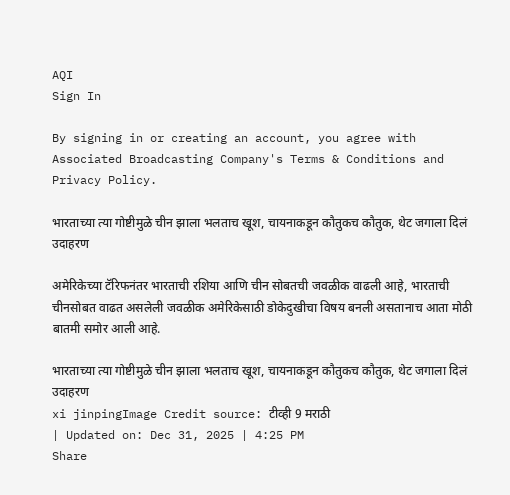AQI
Sign In

By signing in or creating an account, you agree with Associated Broadcasting Company's Terms & Conditions and Privacy Policy.

भारताच्या त्या गोष्टीमुळे चीन झाला भलताच खूश, चायनाकडून कौतुकच कौतुक, थेट जगाला दिलं उदाहरण

अमेरिकेच्या टॅरिफनंतर भारताची रशिया आणि चीन सोबतची जवळीक वाढली आहे, भारताची चीनसोबत वाढत असलेली जवळीक अमेरिकेसाठी डोकेदुखीचा विषय बनली असतानाच आता मोठी बातमी समोर आली आहे.

भारताच्या त्या गोष्टीमुळे चीन झाला भलताच खूश, चायनाकडून कौतुकच कौतुक, थेट जगाला दिलं उदाहरण
xi jinpingImage Credit source: टीव्ही 9 मराठी
| Updated on: Dec 31, 2025 | 4:25 PM
Share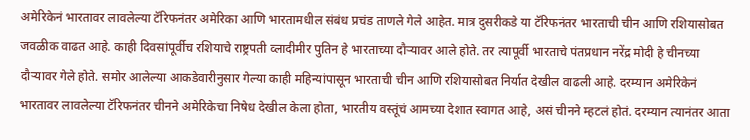अमेरिकेनं भारतावर लावलेल्या टॅरिफनंतर अमेरिका आणि भारतामधील संबंध प्रचंड ताणले गेले आहेत. मात्र दुसरीकडे या टॅरिफनंतर भारताची चीन आणि रशियासोबत जवळीक वाढत आहे. काही दिवसांपूर्वीच रशियाचे राष्ट्रपती व्लादीमीर पुतिन हे भारताच्या दौऱ्यावर आले होते. तर त्यापूर्वी भारताचे पंतप्रधान नरेंद्र मोदी हे चीनच्या दौऱ्यावर गेले होते. समोर आलेल्या आकडेवारीनुसार गेल्या काही महिन्यांपासून भारताची चीन आणि रशियासोबत निर्यात देखील वाढली आहे. दरम्यान अमेरिकेनं भारतावर लावलेल्या टॅरिफनंतर चीनने अमेरिकेचा निषेध देखील केला होता, भारतीय वस्तूंचं आमच्या देशात स्वागत आहे, असं चीनने म्हटलं होतं. दरम्यान त्यानंतर आता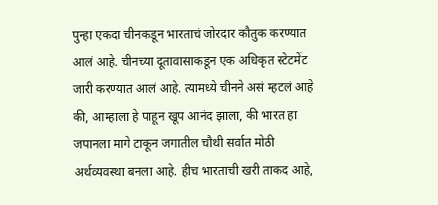पुन्हा एकदा चीनकडून भारताचं जोरदार कौतुक करण्यात आलं आहे. चीनच्या दूतावासाकडून एक अधिकृत स्टेटमेंट जारी करण्यात आलं आहे. त्यामध्ये चीनने असं म्हटलं आहे की, आम्हाला हे पाहून खूप आनंद झाला, की भारत हा जपानला मागे टाकून जगातील चौथी सर्वात मोठी अर्थव्यवस्था बनला आहे. हीच भारताची खरी ताकद आहे,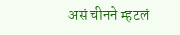असं चीनने म्हटलं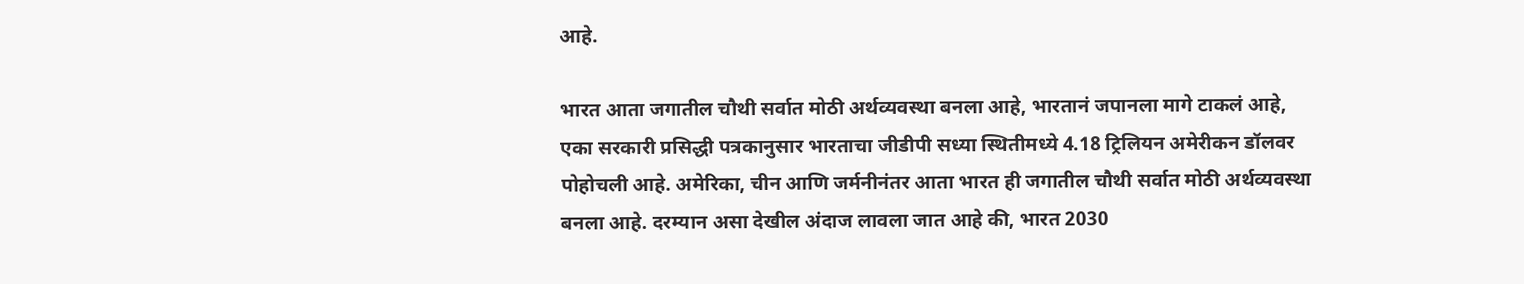आहे.

भारत आता जगातील चौथी सर्वात मोठी अर्थव्यवस्था बनला आहे, भारतानं जपानला मागे टाकलं आहे, एका सरकारी प्रसिद्धी पत्रकानुसार भारताचा जीडीपी सध्या स्थितीमध्ये 4.18 ट्रिलियन अमेरीकन डॉलवर पोहोचली आहे. अमेरिका, चीन आणि जर्मनीनंतर आता भारत ही जगातील चौथी सर्वात मोठी अर्थव्यवस्था बनला आहे. दरम्यान असा देखील अंदाज लावला जात आहे की, भारत 2030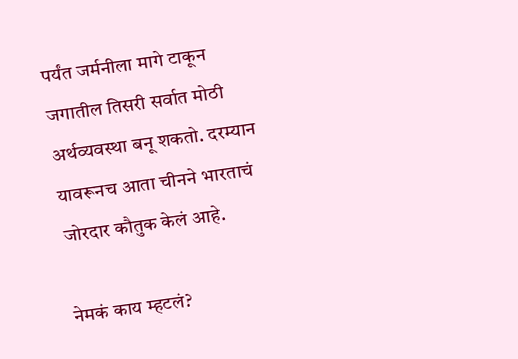पर्यंत जर्मनीला मागे टाकून जगातील तिसरी सर्वात मोठी अर्थव्यवस्था बनू शकतो. दरम्यान यावरूनच आता चीनने भारताचं जोरदार कौतुक केलं आहे.

नेमकं काय म्हटलं?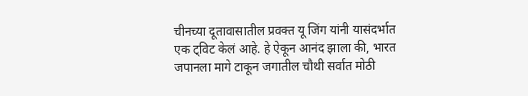चीनच्या दूतावासातील प्रवक्त यू जिंग यांनी यासंदर्भात एक ट्विट केलं आहे. हे ऐकून आनंद झाला की, भारत जपानला मागे टाकून जगातील चौथी सर्वात मोठी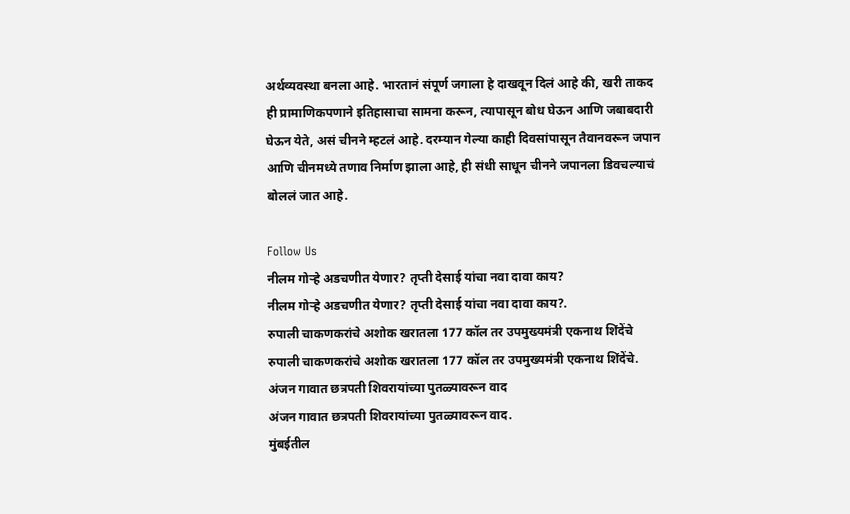अर्थव्यवस्था बनला आहे. भारतानं संपूर्ण जगाला हे दाखवून दिलं आहे की, खरी ताकद ही प्रामाणिकपणाने इतिहासाचा सामना करून, त्यापासून बोध घेऊन आणि जबाबदारी घेऊन येते, असं चीनने म्हटलं आहे. दरम्यान गेल्या काही दिवसांपासून तैवानवरून जपान आणि चीनमध्ये तणाव निर्माण झाला आहे, ही संधी साधून चीनने जपानला डिवचल्याचं बोललं जात आहे.

Follow Us
नीलम गोऱ्हे अडचणीत येणार? तृप्ती देसाई यांचा नवा दावा काय?
नीलम गोऱ्हे अडचणीत येणार? तृप्ती देसाई यांचा नवा दावा काय?.
रुपाली चाकणकरांचे अशोक खरातला 177 कॉल तर उपमुख्यमंत्री एकनाथ शिंदेंचे
रुपाली चाकणकरांचे अशोक खरातला 177 कॉल तर उपमुख्यमंत्री एकनाथ शिंदेंचे.
अंजन गावात छत्रपती शिवरायांच्या पुतळ्यावरून वाद
अंजन गावात छत्रपती शिवरायांच्या पुतळ्यावरून वाद.
मुंबईतील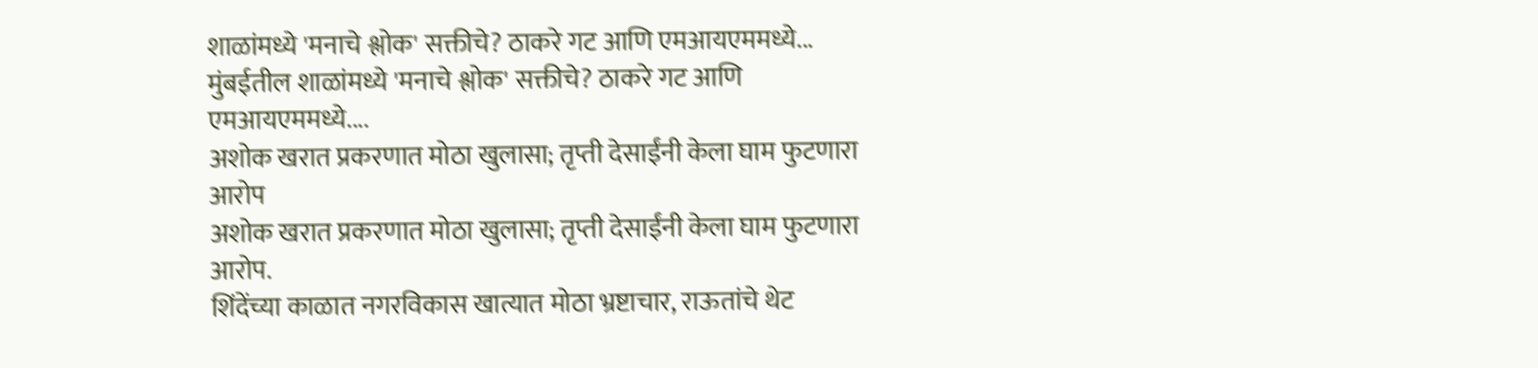शाळांमध्ये 'मनाचे श्लोक' सक्तीचे? ठाकरे गट आणि एमआयएममध्ये...
मुंबईतील शाळांमध्ये 'मनाचे श्लोक' सक्तीचे? ठाकरे गट आणि एमआयएममध्ये....
अशोक खरात प्रकरणात मोठा खुलासा; तृप्ती देसाईंनी केला घाम फुटणारा आरोप
अशोक खरात प्रकरणात मोठा खुलासा; तृप्ती देसाईंनी केला घाम फुटणारा आरोप.
शिंदेंच्या काळात नगरविकास खात्यात मोठा भ्रष्टाचार, राऊतांचे थेट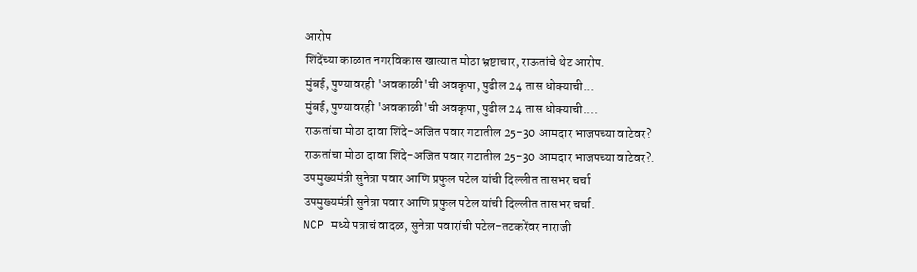आरोप
शिंदेंच्या काळात नगरविकास खात्यात मोठा भ्रष्टाचार, राऊतांचे थेट आरोप.
मुंबई, पुण्यावरही 'अवकाळी'ची अवकृपा, पुढील 24 तास धोक्याची...
मुंबई, पुण्यावरही 'अवकाळी'ची अवकृपा, पुढील 24 तास धोक्याची....
राऊतांचा मोठा दावा शिंदे-अजित पवार गटातील 25-30 आमदार भाजपच्या वाटेवर?
राऊतांचा मोठा दावा शिंदे-अजित पवार गटातील 25-30 आमदार भाजपच्या वाटेवर?.
उपमुख्यमंत्री सुनेत्रा पवार आणि प्रफुल पटेल यांची दिल्लीत तासभर चर्चा
उपमुख्यमंत्री सुनेत्रा पवार आणि प्रफुल पटेल यांची दिल्लीत तासभर चर्चा.
NCP मध्ये पत्राचं वादळ, सुनेत्रा पवारांची पटेल-तटकरेंवर नाराजी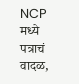NCP मध्ये पत्राचं वादळ,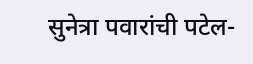सुनेत्रा पवारांची पटेल-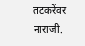तटकरेंवर नाराजी.